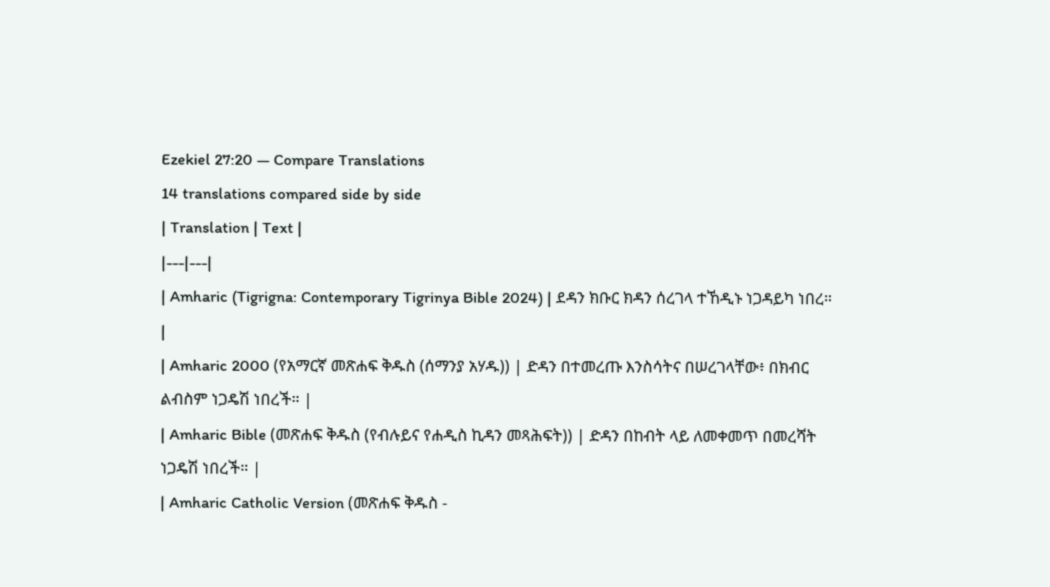Ezekiel 27:20 — Compare Translations
14 translations compared side by side
| Translation | Text |
|---|---|
| Amharic (Tigrigna: Contemporary Tigrinya Bible 2024) | ደዳን ክቡር ክዳን ሰረገላ ተኸዲኑ ነጋዳይካ ነበረ። |
| Amharic 2000 (የአማርኛ መጽሐፍ ቅዱስ (ሰማንያ አሃዱ)) | ድዳን በተመረጡ እንስሳትና በሠረገላቸው፥ በክብር ልብስም ነጋዴሽ ነበረች። |
| Amharic Bible (መጽሐፍ ቅዱስ (የብሉይና የሐዲስ ኪዳን መጻሕፍት)) | ድዳን በከብት ላይ ለመቀመጥ በመረሻት ነጋዴሽ ነበረች። |
| Amharic Catholic Version (መጽሐፍ ቅዱስ -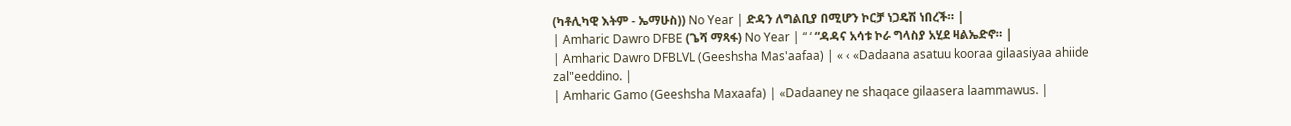(ካቶሊካዊ እትም - ኤማሁስ)) No Year | ድዳን ለግልቢያ በሚሆን ኮርቻ ነጋዴሽ ነበረች። |
| Amharic Dawro DFBE (ጌሻ ማጻፋ) No Year | “ ‘ “ዳዳና አሳቱ ኮራ ግላስያ አሂደ ዛልኤድኖ። |
| Amharic Dawro DFBLVL (Geeshsha Mas'aafaa) | « ‹ «Dadaana asatuu kooraa gilaasiyaa ahiide zal"eeddino. |
| Amharic Gamo (Geeshsha Maxaafa) | «Dadaaney ne shaqace gilaasera laammawus. |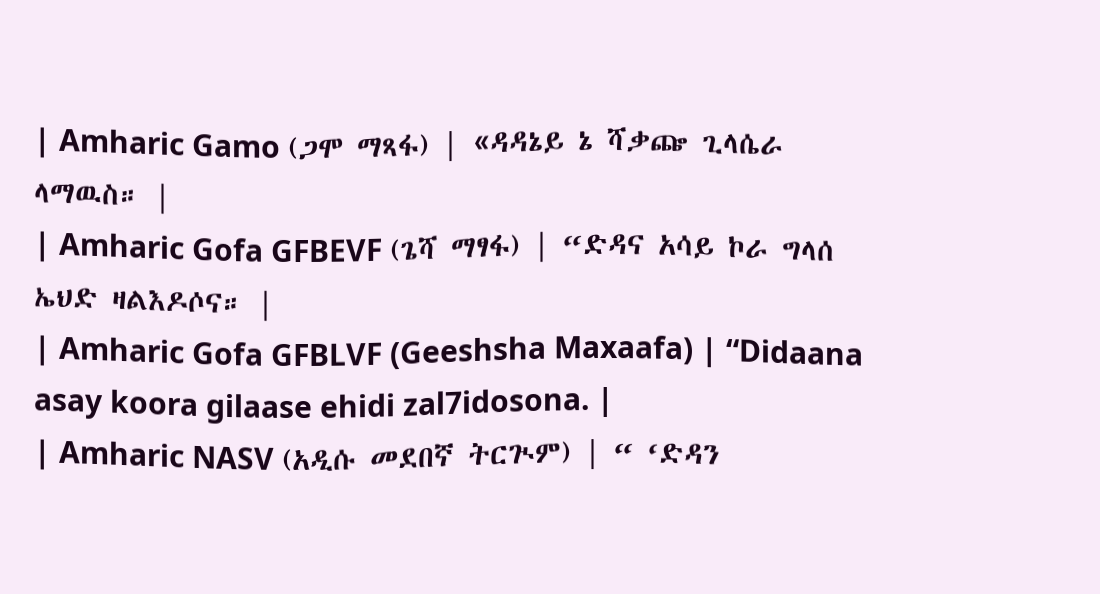| Amharic Gamo (ጋሞ ማጻፋ) | «ዳዳኔይ ኔ ሻቃጬ ጊላሴራ ላማዉስ። |
| Amharic Gofa GFBEVF (ጌሻ ማፃፋ) | “ድዳና አሳይ ኮራ ግላሰ ኤህድ ዛልእዶሶና። |
| Amharic Gofa GFBLVF (Geeshsha Maxaafa) | “Didaana asay koora gilaase ehidi zal7idosona. |
| Amharic NASV (አዲሱ መደበኛ ትርጒም) | “ ‘ድዳን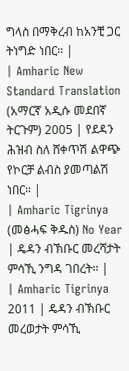ግላስ በማቅረብ ከአንቺ ጋር ትነግድ ነበር። |
| Amharic New Standard Translation (አማርኛ አዲሱ መደበኛ ትርጉም) 2005 | የደዳን ሕዝብ ስለ ሸቀጥሽ ልዋጭ የኮርቻ ልብስ ያመጣልሽ ነበር። |
| Amharic Tigrinya (መፅሓፍ ቅዱስ) No Year | ዴዳን ብኽቡር መረሻታት ምሳኺ ንግዳ ገበረት። |
| Amharic Tigrinya 2011 | ዴዳን ብኽቡር መረወታት ምሳኺ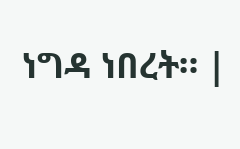ነግዳ ነበረት። |